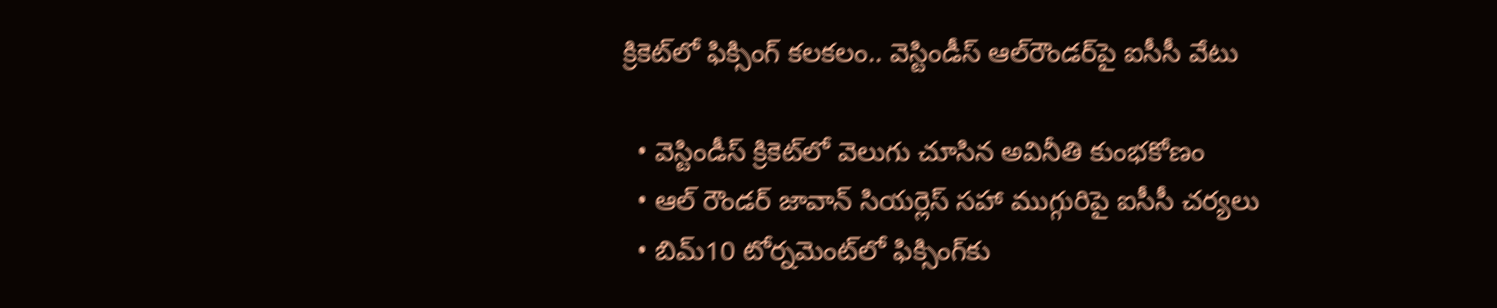క్రికెట్‌లో ఫిక్సింగ్ కలకలం.. వెస్టిండీస్ ఆల్‌రౌండర్‌పై ఐసీసీ వేటు

  • వెస్టిండీస్ క్రికెట్‌లో వెలుగు చూసిన అవినీతి కుంభకోణం
  • ఆల్ రౌండర్ జావాన్ సియర్లెస్‌ సహా ముగ్గురిపై ఐసీసీ చర్యలు
  • బిమ్10 టోర్నమెంట్‌లో ఫిక్సింగ్‌కు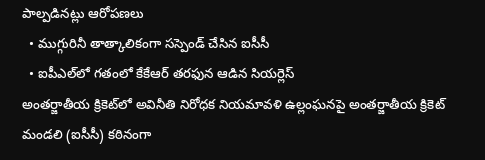పాల్పడినట్లు ఆరోపణలు
  • ముగ్గురినీ తాత్కాలికంగా సస్పెండ్ చేసిన ఐసీసీ
  • ఐపీఎల్‌లో గతంలో కేకేఆర్‌ తరఫున ఆడిన సియర్లెస్
అంతర్జాతీయ క్రికెట్‌లో అవినీతి నిరోధక నియమావళి ఉల్లంఘనపై అంతర్జాతీయ క్రికెట్ మండలి (ఐసీసీ) కఠినంగా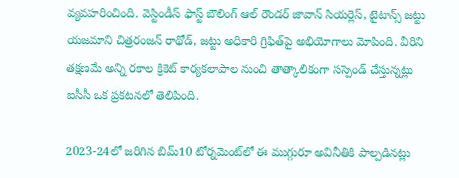వ్యవహరించింది. వెస్టిండీస్ ఫాస్ట్ బౌలింగ్ ఆల్ రౌండర్ జావాన్ సియర్లెస్, టైటాన్స్ జట్టు యజమాని చిత్రరంజన్ రాథోడ్, జట్టు అధికారి గ్రిఫిత్‌పై అభియోగాలు మోపింది. వీరిని తక్షణమే అన్ని రకాల క్రికెట్ కార్యకలాపాల నుంచి తాత్కాలికంగా సస్పెండ్ చేస్తున్నట్లు ఐసీసీ ఒక ప్రకటనలో తెలిపింది.

2023-24లో జరిగిన బిమ్10 టోర్నమెంట్‌లో ఈ ముగ్గురూ అవినీతికి పాల్పడినట్లు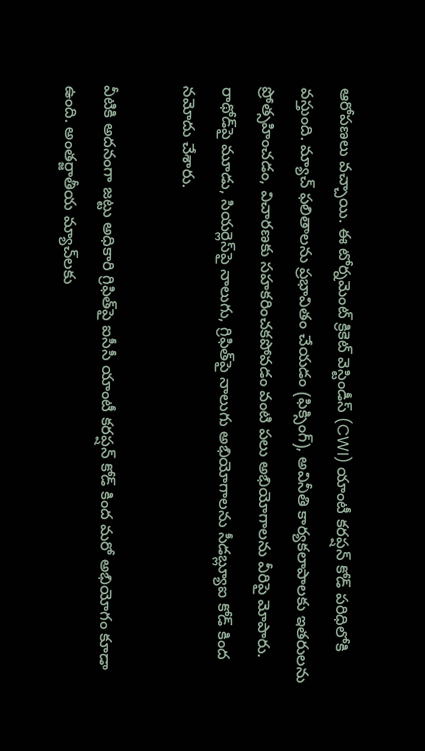ఆరోపణలు వచ్చాయి. ఈ టోర్నమెంట్ క్రికెట్ వెస్టిండీస్ (CWI) యాంటీ కరప్షన్ కోడ్ పరిధిలోకి వస్తుంది. మ్యాచ్ ఫలితాలను ప్రభావితం చేయడం (ఫిక్సింగ్), అవినీతి కార్యకలాపాలకు ఇతరులను ప్రోత్సహించడం, విచారణకు సహకరించకపోవడం వంటి పలు అభియోగాలను వీరిపై మోపారు. రాథోడ్‌పై మూడు, సియర్లెస్‌పై నాలుగు, గ్రిఫిత్‌పై నాలుగు అభియోగాలను సీడ‌బ్ల్యూఐ కోడ్ కింద నమోదు చేశారు.

వీటికి అదనంగా జట్టు అధికారి గ్రిఫిత్‌పై ఐసీసీ యాంటీ కరప్షన్ కోడ్ కింద మరో అభియోగం కూడా ఉంది. అంతర్జాతీయ మ్యాచ్‌లకు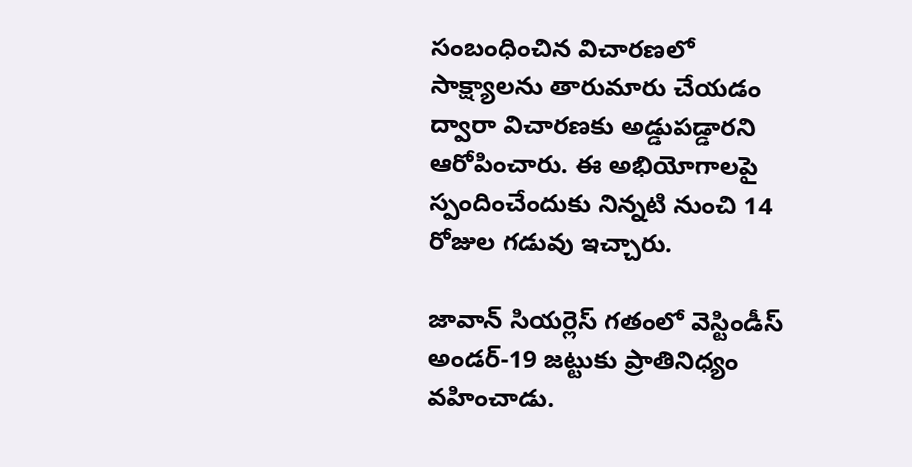సంబంధించిన విచారణలో సాక్ష్యాలను తారుమారు చేయడం ద్వారా విచారణకు అడ్డుపడ్డారని ఆరోపించారు. ఈ అభియోగాలపై స్పందించేందుకు నిన్న‌టి నుంచి 14 రోజుల గడువు ఇచ్చారు.

జావాన్ సియర్లెస్ గతంలో వెస్టిండీస్ అండర్-19 జట్టుకు ప్రాతినిధ్యం వహించాడు.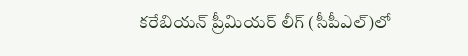కరేబియన్ ప్రీమియర్ లీగ్ (సీపీఎల్‌)లో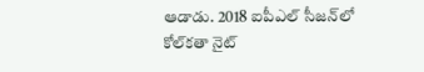ఆడాడు. 2018 ఐపీఎల్ సీజన్‌లో కోల్‌కతా నైట్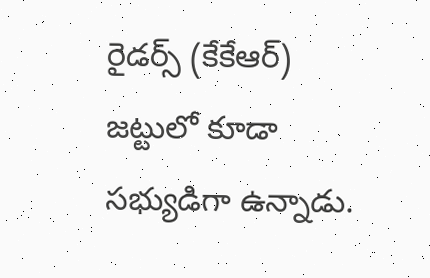రైడర్స్ (కేకేఆర్‌) జట్టులో కూడా సభ్యుడిగా ఉన్నాడు.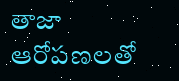తాజా ఆరోపణలతో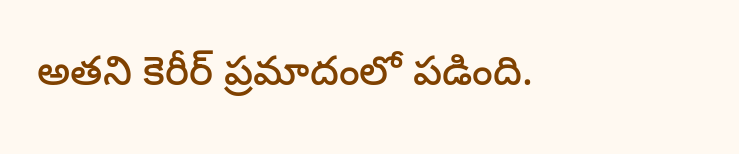అతని కెరీర్ ప్రమాదంలో పడింది.